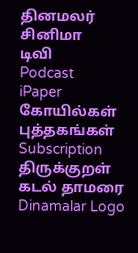தினமலர்
சினிமா
டிவி
Podcast
iPaper
கோயில்கள்
புத்தகங்கள்
Subscription
திருக்குறள்
கடல் தாமரை
Dinamalar Logo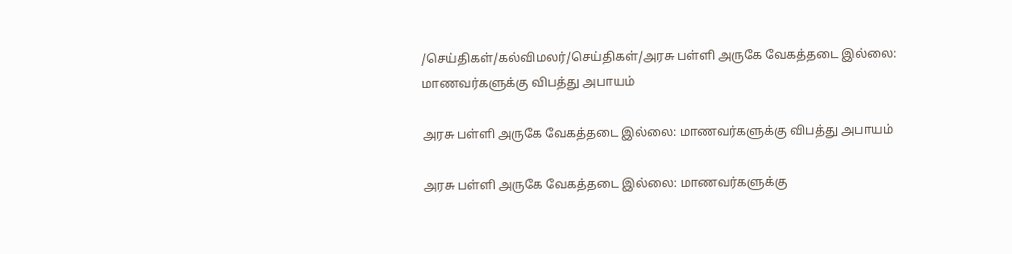/செய்திகள்/கல்விமலர்/செய்திகள்/அரசு பள்ளி அருகே வேகத்தடை இல்லை: மாணவர்களுக்கு விபத்து அபாயம்

அரசு பள்ளி அருகே வேகத்தடை இல்லை: மாணவர்களுக்கு விபத்து அபாயம்

அரசு பள்ளி அருகே வேகத்தடை இல்லை: மாணவர்களுக்கு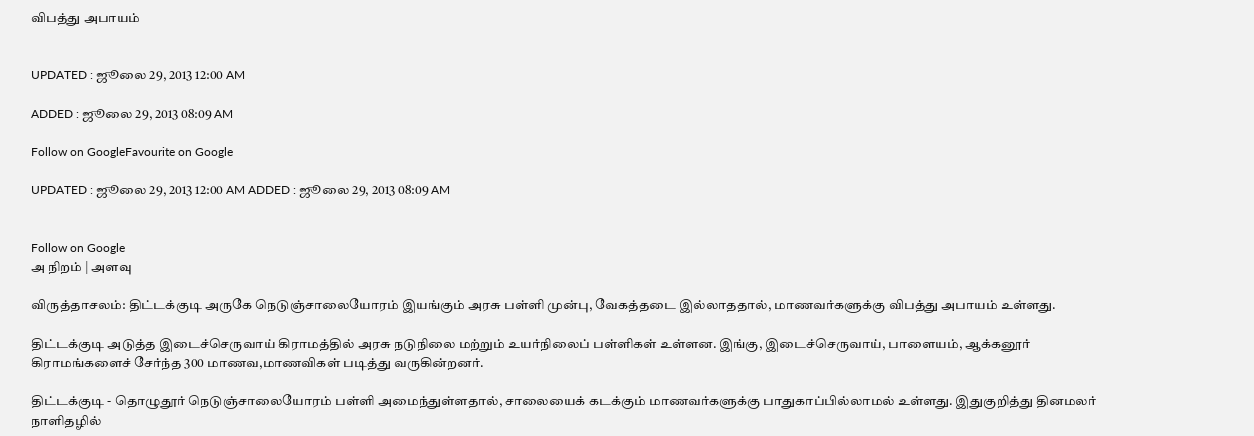விபத்து அபாயம்


UPDATED : ஜூலை 29, 2013 12:00 AM

ADDED : ஜூலை 29, 2013 08:09 AM

Follow on GoogleFavourite on Google

UPDATED : ஜூலை 29, 2013 12:00 AM ADDED : ஜூலை 29, 2013 08:09 AM


Follow on Google
அ நிறம் | அளவு

விருத்தாசலம்: திட்டக்குடி அருகே நெடுஞ்சாலையோரம் இயங்கும் அரசு பள்ளி முன்பு, வேகத்தடை இல்லாததால், மாணவர்களுக்கு விபத்து அபாயம் உள்ளது.

திட்டக்குடி அடுத்த இடைச்செருவாய் கிராமத்தில் அரசு நடுநிலை மற்றும் உயர்நிலைப் பள்ளிகள் உள்ளன. இங்கு, இடைச்செருவாய், பாளையம், ஆக்கனூர் கிராமங்களைச் சேர்ந்த 300 மாணவ,மாணவிகள் படித்து வருகின்றனர்.

திட்டக்குடி - தொழுதூர் நெடுஞ்சாலையோரம் பள்ளி அமைந்துள்ளதால், சாலையைக் கடக்கும் மாணவர்களுக்கு பாதுகாப்பில்லாமல் உள்ளது. இதுகுறித்து தினமலர் நாளிதழில்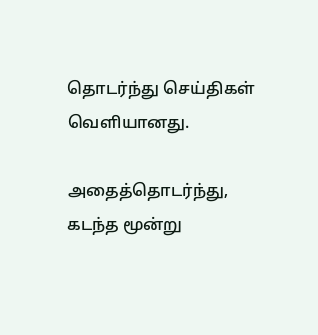தொடர்ந்து செய்திகள் வெளியானது.

அதைத்தொடர்ந்து, கடந்த மூன்று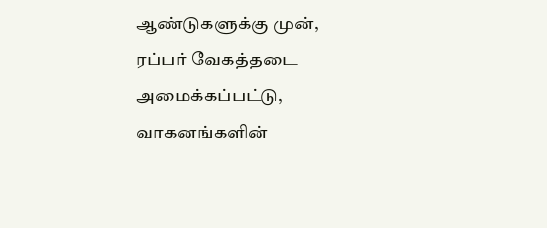ஆண்டுகளுக்கு முன், ரப்பர் வேகத்தடை அமைக்கப்பட்டு, வாகனங்களின்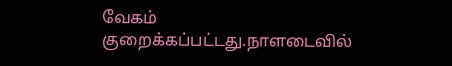வேகம் குறைக்கப்பட்டது.நாளடைவில்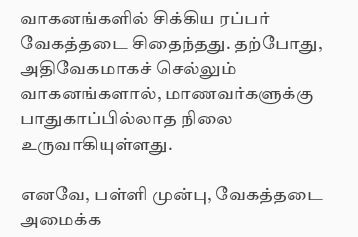வாகனங்களில் சிக்கிய ரப்பர் வேகத்தடை சிதைந்தது. தற்போது, அதிவேகமாகச் செல்லும் வாகனங்களால், மாணவர்களுக்கு பாதுகாப்பில்லாத நிலை உருவாகியுள்ளது.

எனவே, பள்ளி முன்பு, வேகத்தடை அமைக்க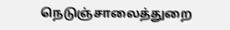நெடுஞ்சாலைத்துறை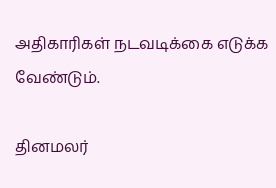அதிகாரிகள் நடவடிக்கை எடுக்க வேண்டும்.

தினமலர்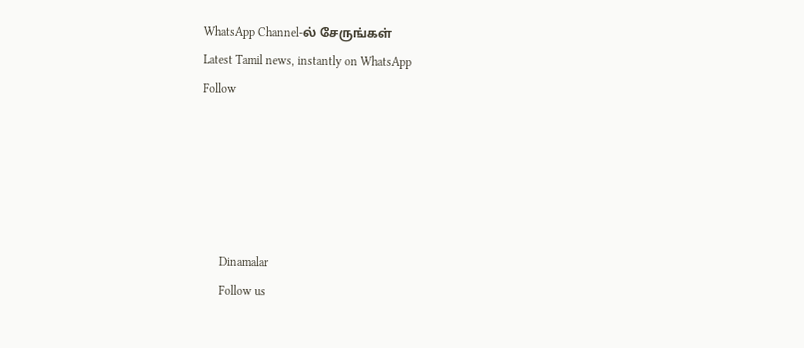WhatsApp Channel-ல் சேருங்கள்
Latest Tamil news, instantly on WhatsApp
Follow





      Dinamalar
      Follow us